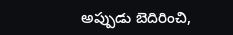అప్పుడు బెదిరించి,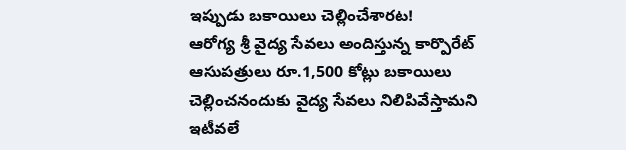ఇప్పుడు బకాయిలు చెల్లించేశారట!
ఆరోగ్య శ్రీ వైద్య సేవలు అందిస్తున్న కార్పొరేట్ ఆసుపత్రులు రూ.1,500 కోట్లు బకాయిలు చెల్లించనందుకు వైద్య సేవలు నిలిపివేస్తామని ఇటీవలే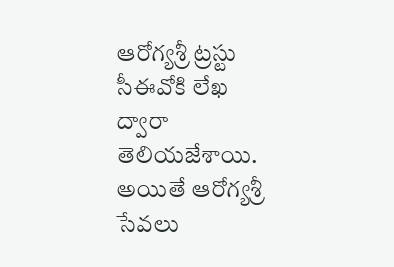ఆరోగ్యశ్రీ ట్రస్టు సీఈవోకి లేఖ ద్వారా తెలియజేశాయి. అయితే ఆరోగ్యశ్రీ సేవలు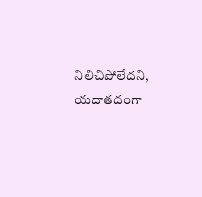నిలిచిపోలేదని, యదాతదంగా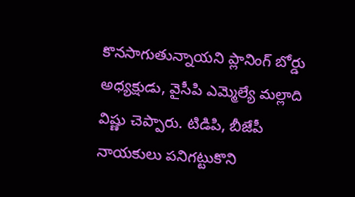కొనసాగుతున్నాయని ప్లానింగ్ బోర్డు అధ్యక్షుడు, వైసీపి ఎమ్మెల్యే మల్లాది విష్ణు చెప్పారు. టిడిపి, బీజేపీ నాయకులు పనిగట్టుకొని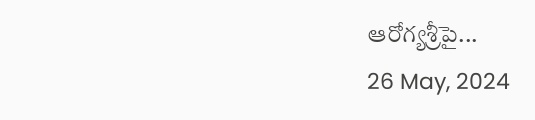ఆరోగ్యశ్రీపై...
26 May, 2024